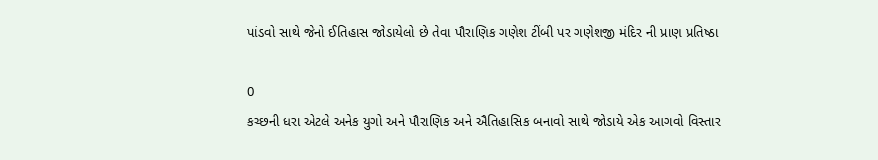પાંડવો સાથે જેનો ઈતિહાસ જોડાયેલો છે તેવા પૌરાણિક ગણેશ ટીંબી પર ગણેશજી મંદિર ની પ્રાણ પ્રતિષ્ઠા

0
કચ્છની ધરા એટલે અનેક યુગો અને પૌરાણિક અને ઐતિહાસિક બનાવો સાથે જોડાયે એક આગવો વિસ્તાર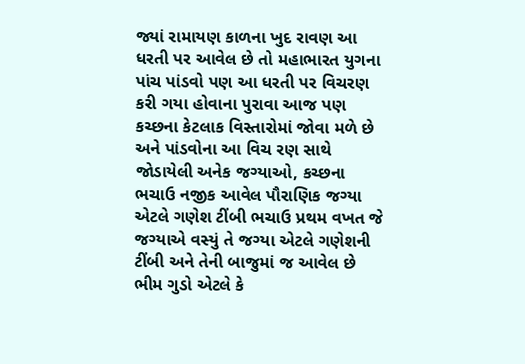જ્યાં રામાયણ કાળના ખુદ રાવણ આ ધરતી પર આવેલ છે તો મહાભારત યુગના પાંચ પાંડવો પણ આ ધરતી પર વિચરણ કરી ગયા હોવાના પુરાવા આજ પણ કચ્છના કેટલાક વિસ્તારોમાં જોવા મળે છે અને પાંડવોના આ વિચ રણ સાથે જોડાયેલી અનેક જગ્યાઓ, કચ્છના ભચાઉ નજીક આવેલ પૌરાણિક જગ્યા એટલે ગણેશ ટીંબી ભચાઉ પ્રથમ વખત જે જગ્યાએ વસ્યું તે જગ્યા એટલે ગણેશની ટીંબી અને તેની બાજુમાં જ આવેલ છે ભીમ ગુડો એટલે કે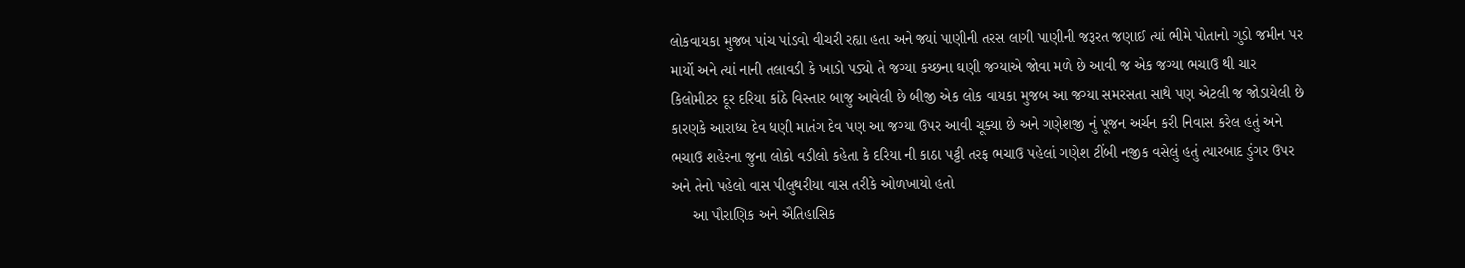લોકવાયકા મુજબ પાંચ પાંડવો વીચરી રહ્યા હતા અને જ્યાં પાણીની તરસ લાગી પાણીની જરૂરત જણાઈ ત્યાં ભીમે પોતાનો ગુડો જમીન પર માર્યો અને ત્યાં નાની તલાવડી કે ખાડો પડ્યો તે જગ્યા કચ્છના ઘણી જગ્યાએ જોવા મળે છે આવી જ એક જગ્યા ભચાઉ થી ચાર કિલોમીટર દૂર દરિયા કાંઠે વિસ્તાર બાજુ આવેલી છે બીજી એક લોક વાયકા મુજબ આ જગ્યા સમરસતા સાથે પણ એટલી જ જોડાયેલી છે કારણકે આરાધ્ય દેવ ધણી માતંગ દેવ પણ આ જગ્યા ઉપર આવી ચૂક્યા છે અને ગણેશજી નું પૂજન અર્ચન કરી નિવાસ કરેલ હતું અને ભચાઉ શહેરના જુના લોકો વડીલો કહેતા કે દરિયા ની કાઠા પટ્ટી તરફ ભચાઉ પહેલાં ગણેશ ટીંબી નજીક વસેલું હતું ત્યારબાદ ડુંગર ઉપર અને તેનો પહેલો વાસ પીલુથરીયા વાસ તરીકે ઓળખાયો હતો
     આ પૌરાણિક અને ઐતિહાસિક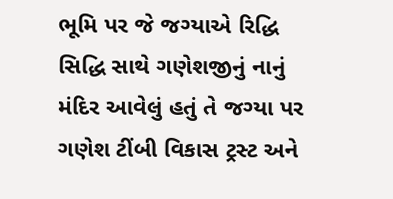ભૂમિ પર જે જગ્યાએ રિદ્ધિ સિદ્ધિ સાથે ગણેશજીનું નાનું મંદિર આવેલું હતું તે જગ્યા પર ગણેશ ટીંબી વિકાસ ટ્રસ્ટ અને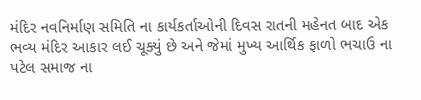મંદિર નવનિર્માણ સમિતિ ના કાર્યકર્તાઓની દિવસ રાતની મહેનત બાદ એક ભવ્ય મંદિર આકાર લઈ ચૂક્યું છે અને જેમાં મુખ્ય આર્થિક ફાળો ભચાઉ ના પટેલ સમાજ ના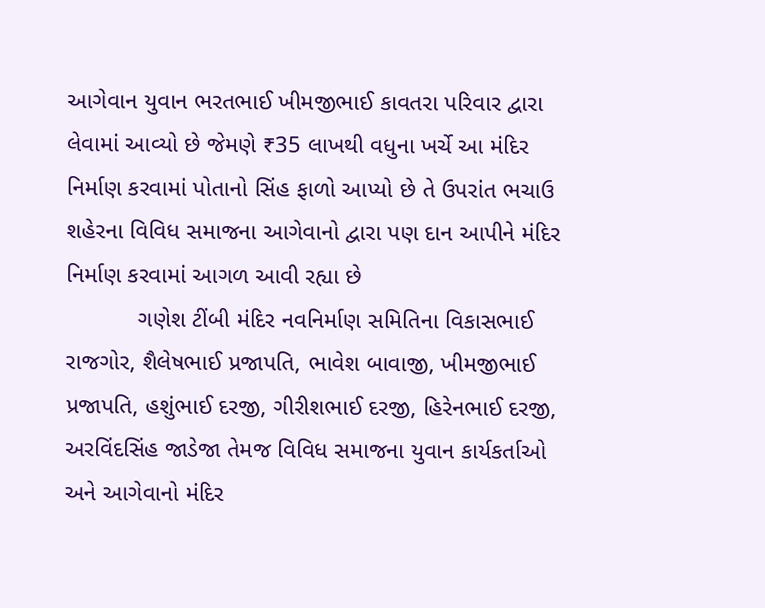આગેવાન યુવાન ભરતભાઈ ખીમજીભાઈ કાવતરા પરિવાર દ્વારા લેવામાં આવ્યો છે જેમણે ₹35 લાખથી વધુના ખર્ચે આ મંદિર નિર્માણ કરવામાં પોતાનો સિંહ ફાળો આપ્યો છે તે ઉપરાંત ભચાઉ શહેરના વિવિધ સમાજના આગેવાનો દ્વારા પણ દાન આપીને મંદિર નિર્માણ કરવામાં આગળ આવી રહ્યા છે
           ગણેશ ટીંબી મંદિર નવનિર્માણ સમિતિના વિકાસભાઈ રાજગોર, શૈલેષભાઈ પ્રજાપતિ, ભાવેશ બાવાજી, ખીમજીભાઈ પ્રજાપતિ, હશુંભાઈ દરજી, ગીરીશભાઈ દરજી, હિરેનભાઈ દરજી, અરવિંદસિંહ જાડેજા તેમજ વિવિધ સમાજના યુવાન કાર્યકર્તાઓ અને આગેવાનો મંદિર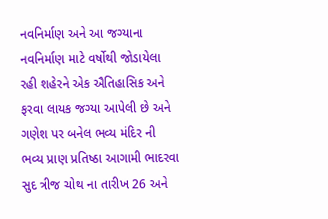નવનિર્માણ અને આ જગ્યાના નવનિર્માણ માટે વર્ષોથી જોડાયેલા રહી શહેરને એક ઐતિહાસિક અને ફરવા લાયક જગ્યા આપેલી છે અને ગણેશ પર બનેલ ભવ્ય મંદિર ની ભવ્ય પ્રાણ પ્રતિષ્ઠા આગામી ભાદરવા સુદ ત્રીજ ચોથ ના તારીખ 26 અને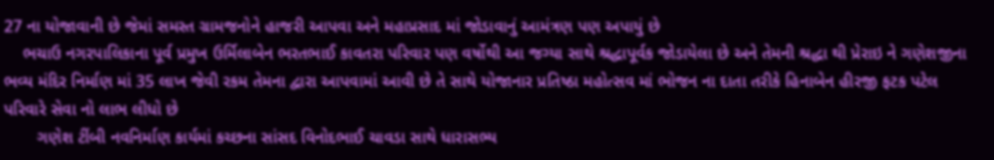27 ના યોજાવાની છે જેમાં સમસ્ત ગ્રામજનોને હાજરી આપવા અને મહાપ્રસાદ માં જોડાવાનું આમંત્રણ પણ અપાયું છે
    ભચાઉ નગરપાલિકાના પૂર્વ પ્રમુખ ઉર્મિલાબેન ભરતભાઈ કાવતરા પરિવાર પણ વર્ષોથી આ જગ્યા સાથે શ્રદ્ધાપૂર્વક જોડાયેલા છે અને તેમની શ્રદ્ધા થી પ્રેરાઇ ને ગણેશજીના ભવ્ય મંદિર નિર્માણ માં 35 લાખ જેવી રકમ તેમના દ્વારા આપવામાં આવી છે તે સાથે યોજાનાર પ્રતિષ્ઠા મહોત્સવ માં ભોજન ના દાતા તરીકે હિનાબેન હીરજી ફટક પટેલ પરિવારે સેવા નો લાભ લીધો છે
       ગણેશ ટીંબી નવનિર્માણ કાર્યમાં કચ્છના સાંસદ વિનોદભાઈ ચાવડા સાથે ધારાસભ્ય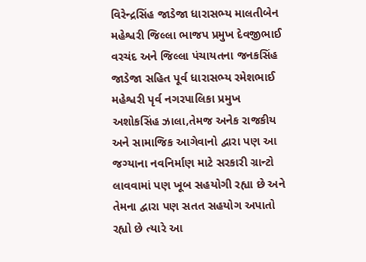વિરેન્દ્રસિંહ જાડેજા ધારાસભ્ય માલતીબેન મહેશ્વરી જિલ્લા ભાજપ પ્રમુખ દેવજીભાઈ વરચંદ અને જિલ્લા પંચાયતના જનકસિંહ જાડેજા સહિત પૂર્વ ધારાસભ્ય રમેશભાઈ મહેશ્વરી પૃર્વ નગરપાલિકા પ્રમુખ અશોકસિંહ ઝાલા,તેમજ અનેક રાજકીય અને સામાજિક આગેવાનો દ્વારા પણ આ જગ્યાના નવનિર્માણ માટે સરકારી ગ્રાન્ટો લાવવામાં પણ ખૂબ સહયોગી રહ્યા છે અને તેમના દ્વારા પણ સતત સહયોગ અપાતો રહ્યો છે ત્યારે આ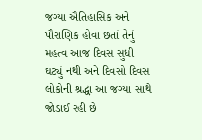જગ્યા ઐતિહાસિક અને પૌરાણિક હોવા છતાં તેનું મહત્વ આજ દિવસ સુધી ઘટ્યું નથી અને દિવસો દિવસ લોકોની શ્રદ્ધા આ જગ્યા સાથે જોડાઈ રહી છે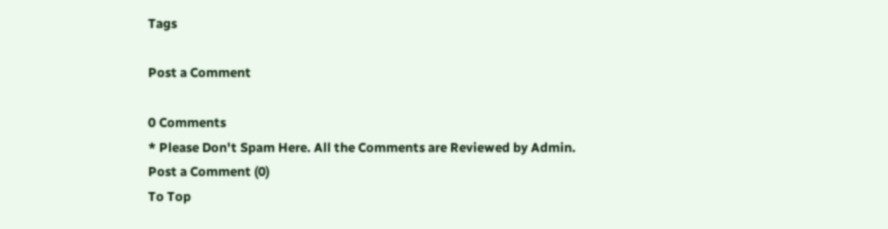Tags

Post a Comment

0 Comments
* Please Don't Spam Here. All the Comments are Reviewed by Admin.
Post a Comment (0)
To Top